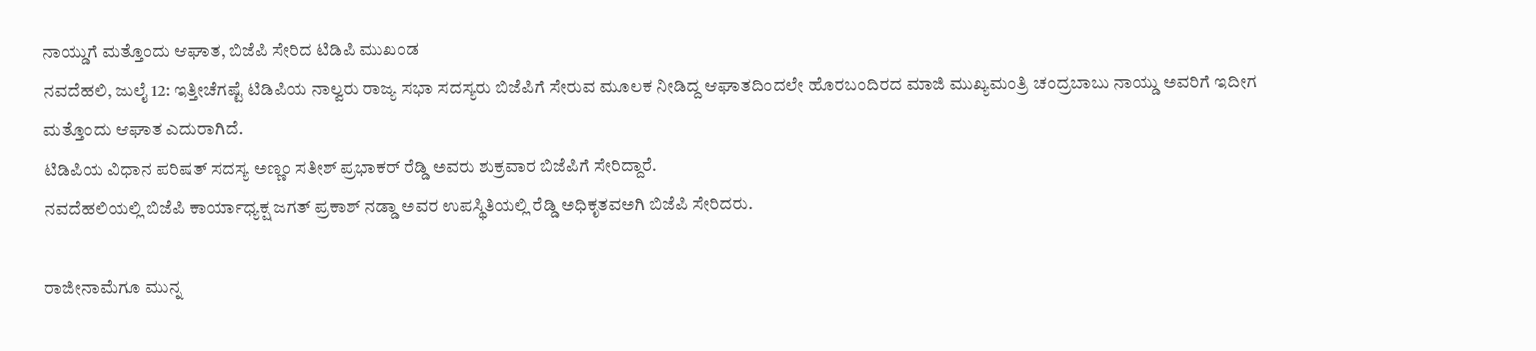ನಾಯ್ಡುಗೆ ಮತ್ತೊಂದು ಆಘಾತ, ಬಿಜೆಪಿ ಸೇರಿದ ಟಿಡಿಪಿ ಮುಖಂಡ
ನವದೆಹಲಿ, ಜುಲೈ 12: ಇತ್ತೀಚೆಗಷ್ಟೆ ಟಿಡಿಪಿಯ ನಾಲ್ವರು ರಾಜ್ಯ ಸಭಾ ಸದಸ್ಯರು ಬಿಜೆಪಿಗೆ ಸೇರುವ ಮೂಲಕ ನೀಡಿದ್ದ ಆಘಾತದಿಂದಲೇ ಹೊರಬಂದಿರದ ಮಾಜಿ ಮುಖ್ಯಮಂತ್ರಿ ಚಂದ್ರಬಾಬು ನಾಯ್ಡು ಅವರಿಗೆ ಇದೀಗ ಮತ್ತೊಂದು ಆಘಾತ ಎದುರಾಗಿದೆ.
ಟಿಡಿಪಿಯ ವಿಧಾನ ಪರಿಷತ್ ಸದಸ್ಯ ಅಣ್ಣಂ ಸತೀಶ್ ಪ್ರಭಾಕರ್ ರೆಡ್ಡಿ ಅವರು ಶುಕ್ರವಾರ ಬಿಜೆಪಿಗೆ ಸೇರಿದ್ದಾರೆ.
ನವದೆಹಲಿಯಲ್ಲಿ ಬಿಜೆಪಿ ಕಾರ್ಯಾಧ್ಯಕ್ಷ ಜಗತ್ ಪ್ರಕಾಶ್ ನಡ್ಡಾ ಅವರ ಉಪಸ್ಥಿತಿಯಲ್ಲಿ ರೆಡ್ಡಿ ಅಧಿಕೃತವಅಗಿ ಬಿಜೆಪಿ ಸೇರಿದರು.

ರಾಜೀನಾಮೆಗೂ ಮುನ್ನ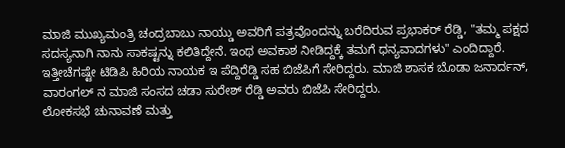ಮಾಜಿ ಮುಖ್ಯಮಂತ್ರಿ ಚಂದ್ರಬಾಬು ನಾಯ್ಡು ಅವರಿಗೆ ಪತ್ರವೊಂದನ್ನು ಬರೆದಿರುವ ಪ್ರಭಾಕರ್ ರೆಡ್ಡಿ, "ತಮ್ಮ ಪಕ್ಷದ ಸದಸ್ಯನಾಗಿ ನಾನು ಸಾಕಷ್ಟನ್ನು ಕಲಿತಿದ್ದೇನೆ. ಇಂಥ ಅವಕಾಶ ನೀಡಿದ್ದಕ್ಕೆ ತಮಗೆ ಧನ್ಯವಾದಗಳು" ಎಂದಿದ್ದಾರೆ.
ಇತ್ತೀಚೆಗಷ್ಟೇ ಟಿಡಿಪಿ ಹಿರಿಯ ನಾಯಕ ಇ ಪೆದ್ದಿರೆಡ್ಡಿ ಸಹ ಬಿಜೆಪಿಗೆ ಸೇರಿದ್ದರು. ಮಾಜಿ ಶಾಸಕ ಬೊಡಾ ಜನಾರ್ದನ್, ವಾರಂಗಲ್ ನ ಮಾಜಿ ಸಂಸದ ಚಡಾ ಸುರೇಶ್ ರೆಡ್ಡಿ ಅವರು ಬಿಜೆಪಿ ಸೇರಿದ್ದರು.
ಲೋಕಸಭೆ ಚುನಾವಣೆ ಮತ್ತು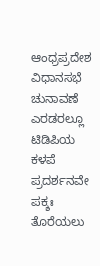ಆಂಧ್ರಪ್ರದೇಶ ವಿಧಾನಸಭೆ ಚುನಾವಣೆ ಎರಡರಲ್ಲೂ ಟಿಡಿಪಿಯ ಕಳಪೆ ಪ್ರದರ್ಶನವೇ ಪಕ್ಶಃ ತೊರೆಯಲು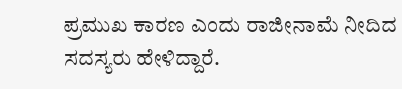ಪ್ರಮುಖ ಕಾರಣ ಎಂದು ರಾಜೀನಾಮೆ ನೀದಿದ ಸದಸ್ಯರು ಹೇಳಿದ್ದಾರೆ.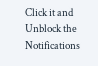Click it and Unblock the Notifications